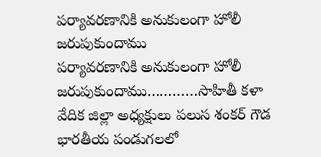పర్యావరణానికి అనుకులంగా హోలీ జరుపుకుందాము
పర్యావరణానికి అనుకులంగా హోలీ జరుపుకుందాము…………సాహితీ కళా వేదిక జిల్లా అధ్యక్షులు పలుస శంకర్ గౌడ భారతీయ పండుగలలో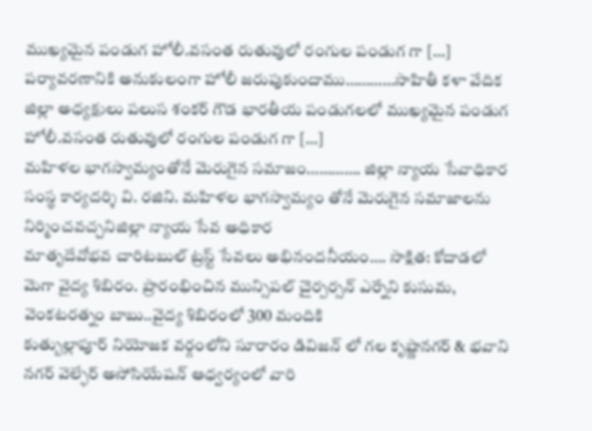ముఖ్యమైన పండుగ హోలీ.వసంత రుతువులో రంగుల పండుగ గా […]
పర్యావరణానికి అనుకులంగా హోలీ జరుపుకుందాము…………సాహితీ కళా వేదిక జిల్లా అధ్యక్షులు పలుస శంకర్ గౌడ భారతీయ పండుగలలో ముఖ్యమైన పండుగ హోలీ.వసంత రుతువులో రంగుల పండుగ గా […]
మహిళల భాగస్వామ్యంతోనే మెరుగైన సమాజం…………. జిల్లా న్యాయ సేవాధికార సంస్థ కార్యదర్శి వి. రజిని. మహిళల భాగస్వామ్యం తోనే మెరుగైన సమాజాలను నిర్మించవచ్చనిజిల్లా న్యాయ సేవ అధికార
మాతృదేవోభవ చారిటబుల్ ట్రస్ట్ సేవలు అభినందనీయం…. సాక్షిత: కోదాడలో మెగా వైద్య శిబిరం. ప్రారంభించిన మున్సిపల్ చైర్పర్సన్ ఎర్నేని కుసుమ, వెంకటరత్నం బాబు..వైద్య శిబిరంలో 300 మందికి
కుత్బుల్లాపూర్ నియోజక వర్గంలోని సూరారం డివిజన్ లో గల కృష్ణానగర్ & భవాని నగర్ వెల్ఫేర్ అసోసియేషన్ ఆధ్వర్యంలో వారి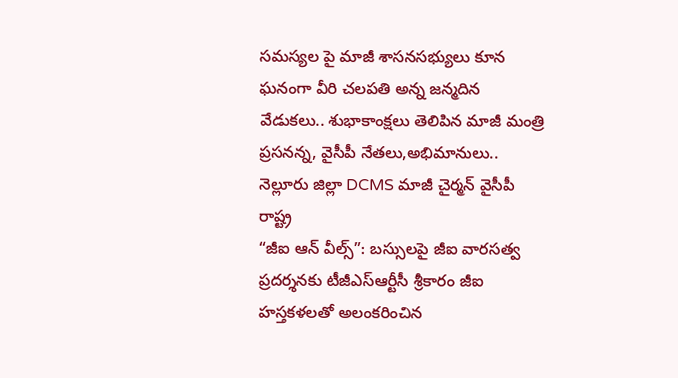సమస్యల పై మాజీ శాసనసభ్యులు కూన
ఘనంగా వీరి చలపతి అన్న జన్మదిన వేడుకలు.. శుభాకాంక్షలు తెలిపిన మాజీ మంత్రి ప్రసనన్న, వైసీపీ నేతలు,అభిమానులు.. నెల్లూరు జిల్లా DCMS మాజీ చైర్మన్ వైసీపీ రాష్ట్ర
“జీఐ ఆన్ వీల్స్”: బస్సులపై జీఐ వారసత్వ ప్రదర్శనకు టీజీఎస్ఆర్టీసీ శ్రీకారం జీఐ హస్తకళలతో అలంకరించిన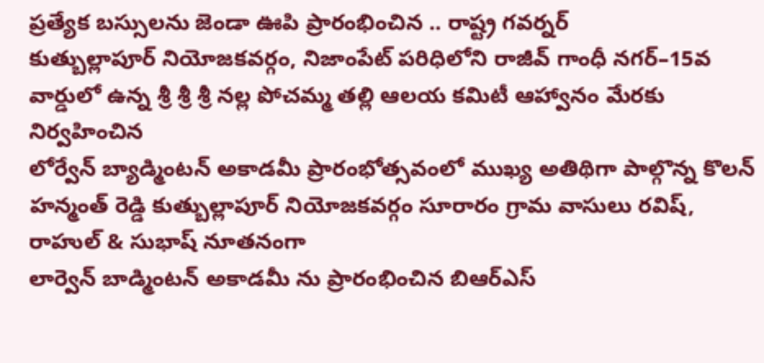ప్రత్యేక బస్సులను జెండా ఊపి ప్రారంభించిన .. రాష్ట్ర గవర్నర్
కుత్బుల్లాపూర్ నియోజకవర్గం, నిజాంపేట్ పరిధిలోని రాజీవ్ గాంధీ నగర్–15వ వార్డులో ఉన్న శ్రీ శ్రీ శ్రీ నల్ల పోచమ్మ తల్లి ఆలయ కమిటీ ఆహ్వానం మేరకు నిర్వహించిన
లోర్వేన్ బ్యాడ్మింటన్ అకాడమీ ప్రారంభోత్సవంలో ముఖ్య అతిథిగా పాల్గొన్న కొలన్ హన్మంత్ రెడ్డి కుత్బుల్లాపూర్ నియోజకవర్గం సూరారం గ్రామ వాసులు రవిష్, రాహుల్ & సుభాష్ నూతనంగా
లార్వెన్ బాడ్మింటన్ అకాడమీ ను ప్రారంభించిన బిఆర్ఎస్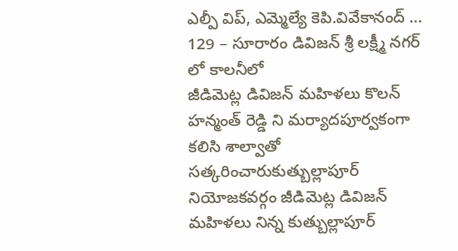ఎల్పీ విప్, ఎమ్మెల్యే కెపి.వివేకానంద్ … 129 – సూరారం డివిజన్ శ్రీ లక్ష్మీ నగర్ లో కాలనీలో
జీడిమెట్ల డివిజన్ మహిళలు కొలన్ హన్మంత్ రెడ్డి ని మర్యాదపూర్వకంగా కలిసి శాల్వాతో సత్కరించారుకుత్బుల్లాపూర్ నియోజకవర్గం జీడిమెట్ల డివిజన్ మహిళలు నిన్న కుత్బుల్లాపూర్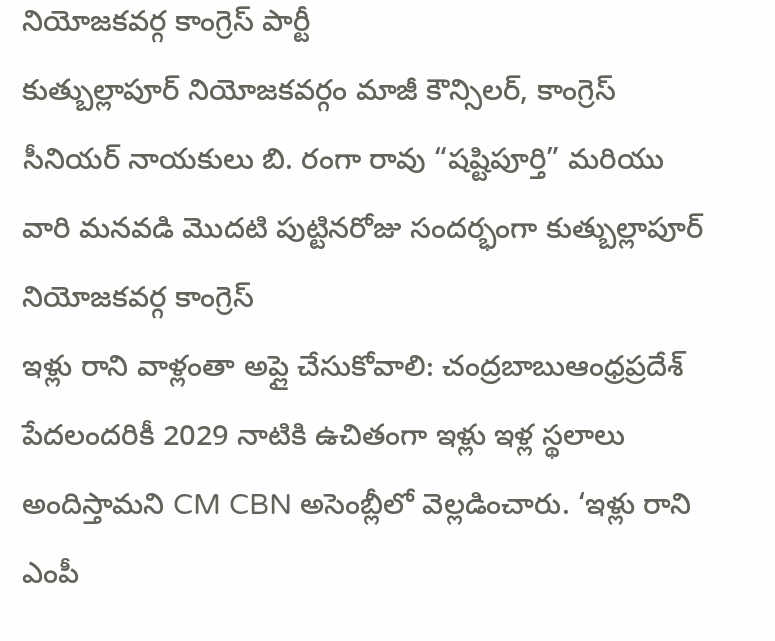నియోజకవర్గ కాంగ్రెస్ పార్టీ
కుత్బుల్లాపూర్ నియోజకవర్గం మాజీ కౌన్సిలర్, కాంగ్రెస్ సీనియర్ నాయకులు బి. రంగా రావు “షష్టిపూర్తి” మరియు వారి మనవడి మొదటి పుట్టినరోజు సందర్భంగా కుత్బుల్లాపూర్ నియోజకవర్గ కాంగ్రెస్
ఇళ్లు రాని వాళ్లంతా అప్లై చేసుకోవాలి: చంద్రబాబుఆంధ్రప్రదేశ్ పేదలందరికీ 2029 నాటికి ఉచితంగా ఇళ్లు ఇళ్ల స్థలాలు అందిస్తామని CM CBN అసెంబ్లీలో వెల్లడించారు. ‘ఇళ్లు రాని
ఎంపీ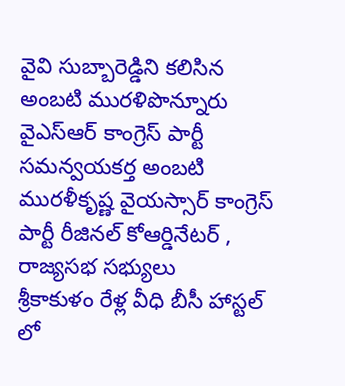వైవి సుబ్బారెడ్డిని కలిసిన అంబటి మురళిపొన్నూరు వైఎస్ఆర్ కాంగ్రెస్ పార్టీ సమన్వయకర్త అంబటి మురళీకృష్ణ వైయస్సార్ కాంగ్రెస్ పార్టీ రీజినల్ కోఆర్డినేటర్ , రాజ్యసభ సభ్యులు
శ్రీకాకుళం రేళ్ల వీధి బీసీ హాస్టల్ లో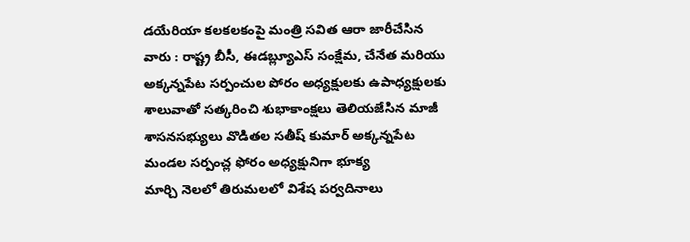డయేరియా కలకలకంపై మంత్రి సవిత ఆరా జారీచేసిన వారు : రాష్ట్ర బీసీ, ఈడబ్ల్యూఎస్ సంక్షేమ, చేనేత మరియు
అక్కన్నపేట సర్పంచుల పోరం అధ్యక్షులకు ఉపాధ్యక్షులకు శాలువాతో సత్కరించి శుభాకాంక్షలు తెలియజేసిన మాజీ శాసనసభ్యులు వొడితల సతీష్ కుమార్ అక్కన్నపేట మండల సర్పంచ్ల ఫోరం అధ్యక్షునిగా భూక్య
మార్చి నెలలో తిరుమలలో విశేష పర్వదినాలు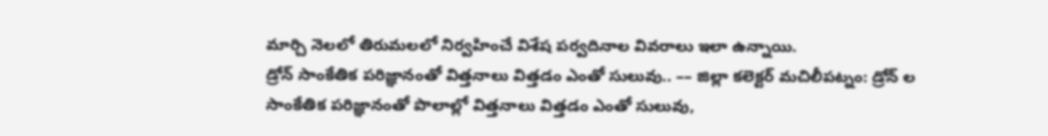మార్చి నెలలో తిరుమలలో నిర్వహించే విశేష పర్వదినాల వివరాలు ఇలా ఉన్నాయి.
డ్రోన్ సాంకేతిక పరిజ్ఞానంతో విత్తనాలు విత్తడం ఎంతో సులువు.. –– జిల్లా కలెక్టర్ మచిలీపట్నం: డ్రోన్ ల సాంకేతిక పరిజ్ఞానంతో పొలాల్లో విత్తనాలు విత్తడం ఎంతో సులువు,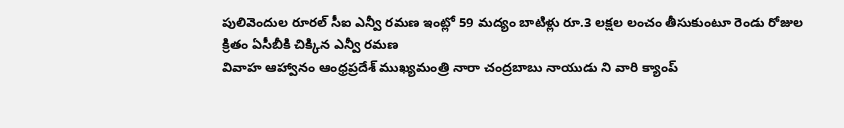పులివెందుల రూరల్ సీఐ ఎన్వీ రమణ ఇంట్లో 59 మద్యం బాటిళ్లు రూ.3 లక్షల లంచం తీసుకుంటూ రెండు రోజుల క్రితం ఏసీబీకి చిక్కిన ఎన్వీ రమణ
వివాహ ఆహ్వానం ఆంధ్రప్రదేశ్ ముఖ్యమంత్రి నారా చంద్రబాబు నాయుడు ని వారి క్యాంప్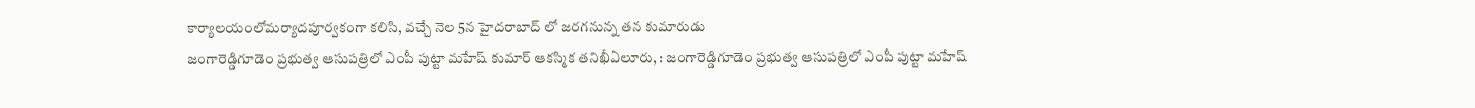కార్యాలయంలోమర్యాదపూర్వకంగా కలిసి, వచ్చే నెల 5న హైదరాబాద్ లో జరగనున్న తన కుమారుడు
జంగారెడ్డిగూడెం ప్రభుత్వ ఆసుపత్రిలో ఎంపీ పుట్టా మహేష్ కుమార్ ఆకస్మిక తనిఖీఏలూరు, : జంగారెడ్డిగూడెం ప్రభుత్వ ఆసుపత్రిలో ఎంపీ పుట్టా మహేష్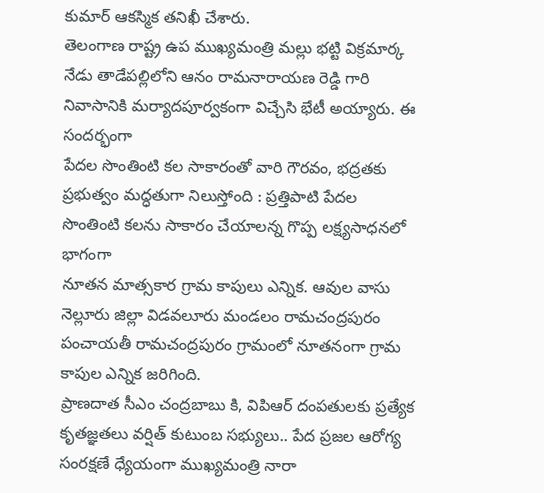కుమార్ ఆకస్మిక తనిఖీ చేశారు.
తెలంగాణ రాష్ట్ర ఉప ముఖ్యమంత్రి మల్లు భట్టి విక్రమార్క నేడు తాడేపల్లిలోని ఆనం రామనారాయణ రెడ్డి గారి నివాసానికి మర్యాదపూర్వకంగా విచ్చేసి భేటీ అయ్యారు. ఈ సందర్భంగా
పేదల సొంతింటి కల సాకారంతో వారి గౌరవం, భద్రతకు ప్రభుత్వం మద్ధతుగా నిలుస్తోంది : ప్రత్తిపాటి పేదల సొంతింటి కలను సాకారం చేయాలన్న గొప్ప లక్ష్యసాధనలో భాగంగా
నూతన మాత్సకార గ్రామ కాపులు ఎన్నిక. ఆవుల వాసు నెల్లూరు జిల్లా విడవలూరు మండలం రామచంద్రపురం పంచాయతీ రామచంద్రపురం గ్రామంలో నూతనంగా గ్రామ కాపుల ఎన్నిక జరిగింది.
ప్రాణదాత సీఎం చంద్రబాబు కి, విపిఆర్ దంపతులకు ప్రత్యేక కృతజ్ఞతలు వర్షిత్ కుటుంబ సభ్యులు.. పేద ప్రజల ఆరోగ్య సంరక్షణే ధ్యేయంగా ముఖ్యమంత్రి నారా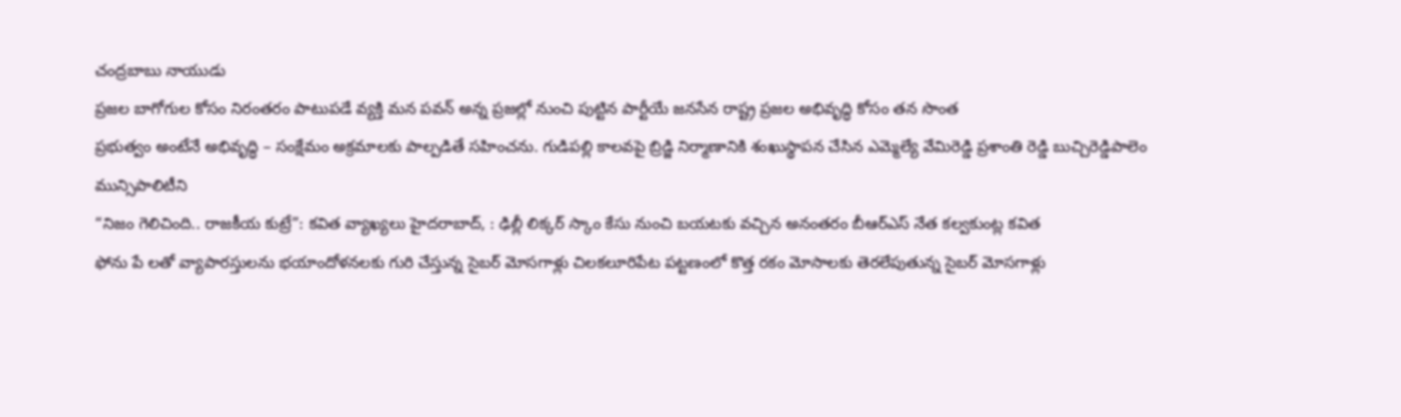చంద్రబాబు నాయుడు
ప్రజల బాగోగుల కోసం నిరంతరం పాటుపడే వ్యక్తి మన పవన్ అన్న ప్రజల్లో నుంచి పుట్టిన పార్టీయే జనసేన రాష్ట్ర ప్రజల అభివృద్ధి కోసం తన సొంత
ప్రభుత్వం అంటేనే అభివృద్ధి – సంక్షేమం అక్రమాలకు పాల్పడితే సహించను. గుడిపల్లి కాలవపై బ్రిడ్జి నిర్మాణానికి శంఖుస్థాపన చేసిన ఎమ్మెల్యే వేమిరెడ్డి ప్రశాంతి రెడ్డి బుచ్చిరెడ్డిపాలెం మున్సిపాలిటీని
“నిజం గెలిచింది.. రాజకీయ కుట్రే”: కవిత వ్యాఖ్యలు హైదరాబాద్, : ఢిల్లీ లిక్కర్ స్కాం కేసు నుంచి బయటకు వచ్చిన అనంతరం బీఆర్ఎస్ నేత కల్వకుంట్ల కవిత
ఫోను పే లతో వ్యాపారస్తులను భయాందోళనలకు గురి చేస్తున్న సైబర్ మోసగాళ్లు చిలకలూరిపేట పట్టణంలో కొత్త రకం మోసాలకు తెరలేపుతున్న సైబర్ మోసగాళ్లు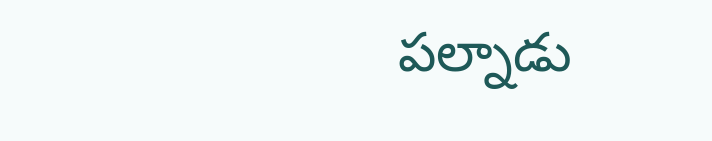పల్నాడు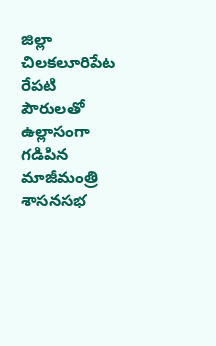జిల్లా చిలకలూరిపేట
రేపటి పౌరులతో ఉల్లాసంగా గడిపిన మాజీమంత్రి శాసనసభ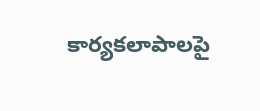కార్యకలాపాలపై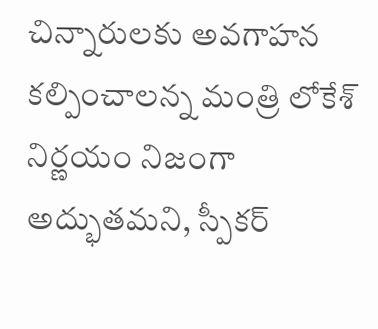చిన్నారులకు అవగాహన కల్పించాలన్న మంత్రి లోకేశ్ నిర్ణయం నిజంగా అద్భుతమని, స్పీకర్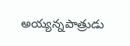అయ్యన్నపాత్రుడు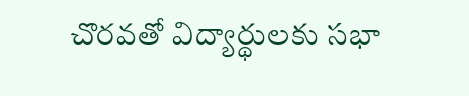చొరవతో విద్యార్థులకు సభా